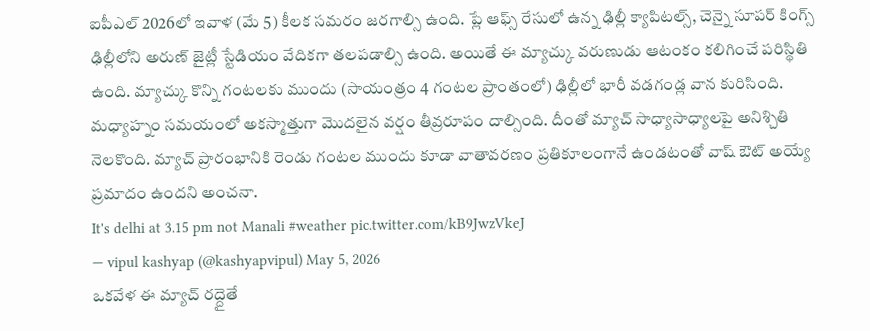ఐపీఎల్ 2026లో ఇవాళ (మే 5) కీలక సమరం జరగాల్సి ఉంది. ప్లే ఆఫ్స్ రేసులో ఉన్న ఢిల్లీ క్యాపిటల్స్, చెన్నై సూపర్ కింగ్స్ ఢిల్లీలోని అరుణ్ జైట్లీ స్టేడియం వేదికగా తలపడాల్సి ఉంది. అయితే ఈ మ్యాచ్కు వరుణుడు ఆటంకం కలిగించే పరిస్థితి ఉంది. మ్యాచ్కు కొన్ని గంటలకు ముందు (సాయంత్రం 4 గంటల ప్రాంతంలో) ఢిల్లీలో భారీ వడగండ్ల వాన కురిసింది.
మధ్యాహ్నం సమయంలో అకస్మాత్తుగా మొదలైన వర్షం తీవ్రరూపం దాల్సింది. దీంతో మ్యాచ్ సాధ్యాసాధ్యాలపై అనిశ్చితి నెలకొంది. మ్యాచ్ ప్రారంభానికి రెండు గంటల ముందు కూడా వాతావరణం ప్రతికూలంగానే ఉండటంతో వాష్ ఔట్ అయ్యే ప్రమాదం ఉందని అంచనా.
It's delhi at 3.15 pm not Manali #weather pic.twitter.com/kB9JwzVkeJ
— vipul kashyap (@kashyapvipul) May 5, 2026
ఒకవేళ ఈ మ్యాచ్ రద్దైతే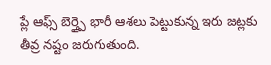ప్లే ఆఫ్స్ బెర్త్పై భారీ ఆశలు పెట్టుకున్న ఇరు జట్లకు తీవ్ర నష్టం జరుగుతుంది.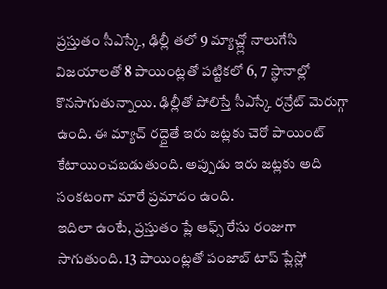ప్రస్తుతం సీఎస్కే, ఢిల్లీ తలో 9 మ్యాచ్ల్లో నాలుగేసి విజయాలతో 8 పాయింట్లతో పట్టికలో 6, 7 స్థానాల్లో కొనసాగుతున్నాయి. ఢిల్లీతో పోలిస్తే సీఎస్కే రన్రేట్ మెరుగ్గా ఉంది. ఈ మ్యాచ్ రద్దైతే ఇరు జట్లకు చెరో పాయింట్ కేటాయించబడుతుంది. అప్పుడు ఇరు జట్లకు అది సంకటంగా మారే ప్రమాదం ఉంది.
ఇదిలా ఉంటే, ప్రస్తుతం ప్లే ఆఫ్స్ రేసు రంజుగా సాగుతుంది. 13 పాయింట్లతో పంజాబ్ టాప్ ప్లేస్లో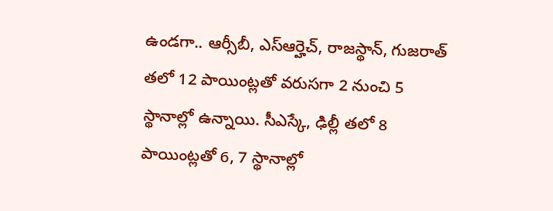ఉండగా.. ఆర్సీబీ, ఎస్ఆర్హెచ్, రాజస్థాన్, గుజరాత్ తలో 12 పాయింట్లతో వరుసగా 2 నుంచి 5 స్థానాల్లో ఉన్నాయి. సీఎస్కే, ఢిల్లీ తలో 8 పాయింట్లతో 6, 7 స్థానాల్లో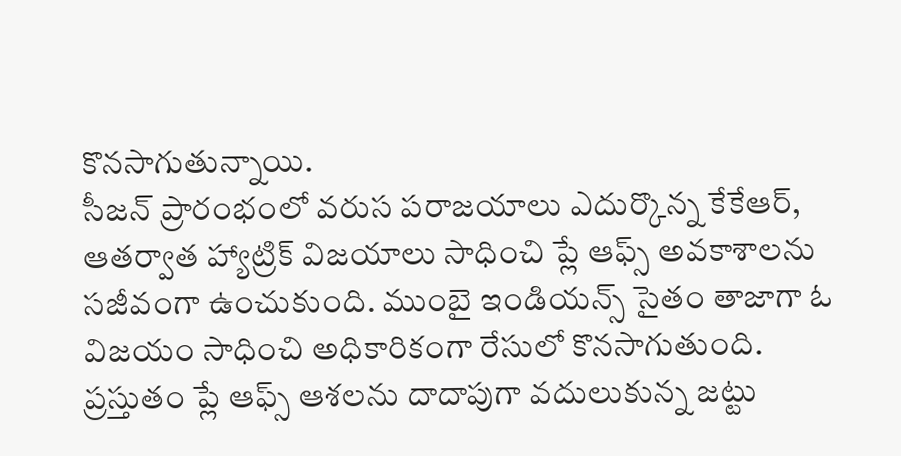కొనసాగుతున్నాయి.
సీజన్ ప్రారంభంలో వరుస పరాజయాలు ఎదుర్కొన్న కేకేఆర్, ఆతర్వాత హ్యాట్రిక్ విజయాలు సాధించి ప్లే ఆఫ్స్ అవకాశాలను సజీవంగా ఉంచుకుంది. ముంబై ఇండియన్స్ సైతం తాజాగా ఓ విజయం సాధించి అధికారికంగా రేసులో కొనసాగుతుంది.
ప్రస్తుతం ప్లే ఆఫ్స్ ఆశలను దాదాపుగా వదులుకున్న జట్టు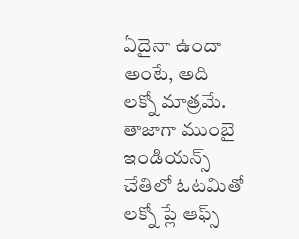ఏదైనా ఉందా అంటే, అది లక్నో మాత్రమే. తాజాగా ముంబై ఇండియన్స్ చేతిలో ఓటమితో లక్నో ప్లే ఆఫ్స్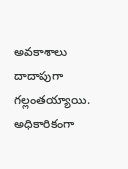అవకాశాలు దాదాపుగా గల్లంతయ్యాయి. అధికారికంగా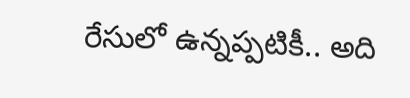రేసులో ఉన్నప్పటికీ.. అది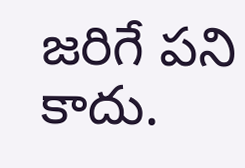జరిగే పని కాదు.